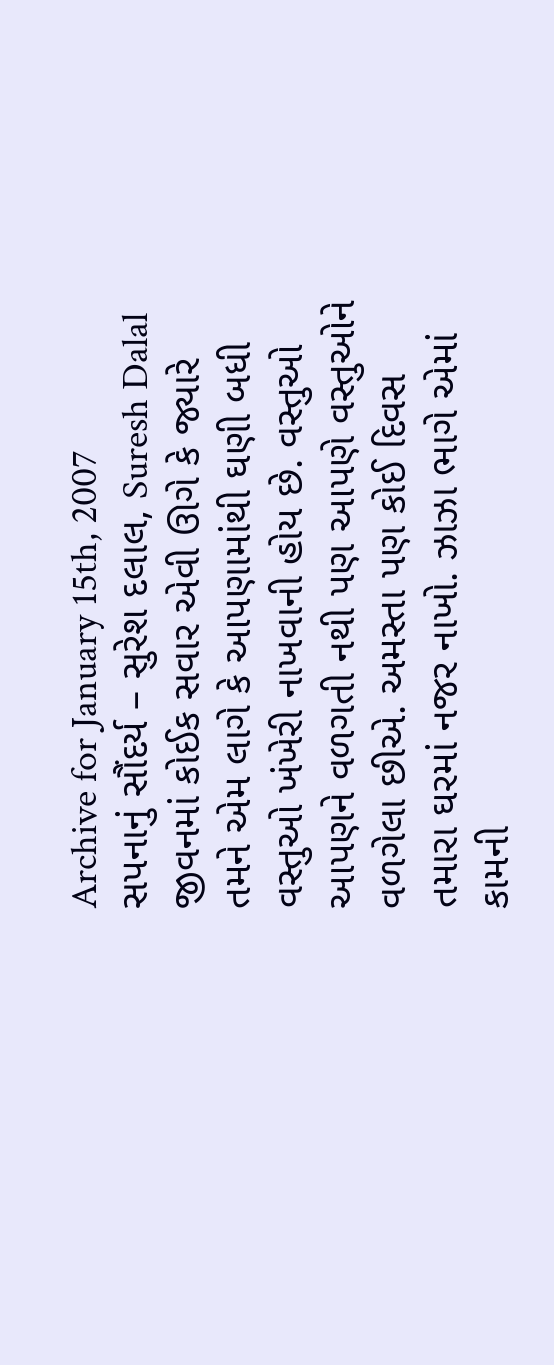Archive for January 15th, 2007
સપનાનું સૌંદર્ય – સુરેશ દલાલ, Suresh Dalal
જીવનમાં કોઈક સવાર એવી ઊગે કે જ્યારે તમને એમ લાગે કે આપણામાંથી ઘણી બધી વસ્તુઓ ખંખેરી નાખવાની હોય છે. વસ્તુઓ આપણને વળગતી નથી પણ આપણે વસ્તુઓને વળગેલા છીએ. અમસ્તા પણ કોઈ દિવસ તમારા ઘરમાં નજર નાખો. ઝાઝા ભાગે એમાં કામની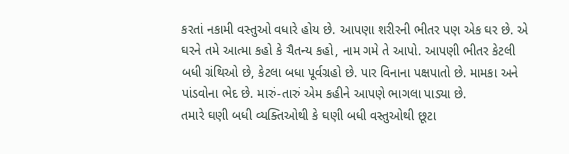કરતાં નકામી વસ્તુઓ વધારે હોય છે. આપણા શરીરની ભીતર પણ એક ઘર છે. એ ઘરને તમે આત્મા કહો કે ચૈતન્ય કહો, નામ ગમે તે આપો. આપણી ભીતર કેટલી બધી ગ્રંથિઓ છે, કેટલા બધા પૂર્વગ્રહો છે. પાર વિનાના પક્ષપાતો છે. મામકા અને પાંડવોના ભેદ છે. મારું-તારું એમ કહીને આપણે ભાગલા પાડ્યા છે.
તમારે ઘણી બધી વ્યક્તિઓથી કે ઘણી બધી વસ્તુઓથી છૂટા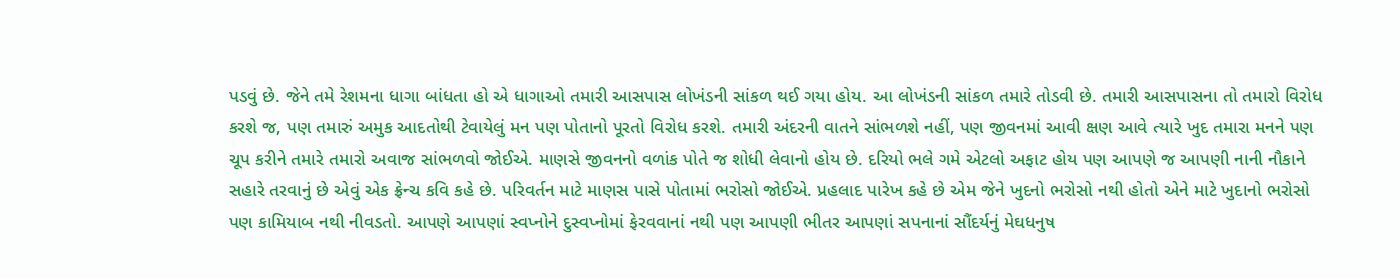પડવું છે. જેને તમે રેશમના ધાગા બાંધતા હો એ ધાગાઓ તમારી આસપાસ લોખંડની સાંકળ થઈ ગયા હોય. આ લોખંડની સાંકળ તમારે તોડવી છે. તમારી આસપાસના તો તમારો વિરોધ કરશે જ, પણ તમારું અમુક આદતોથી ટેવાયેલું મન પણ પોતાનો પૂરતો વિરોધ કરશે. તમારી અંદરની વાતને સાંભળશે નહીં, પણ જીવનમાં આવી ક્ષણ આવે ત્યારે ખુદ તમારા મનને પણ ચૂપ કરીને તમારે તમારો અવાજ સાંભળવો જોઈએ. માણસે જીવનનો વળાંક પોતે જ શોધી લેવાનો હોય છે. દરિયો ભલે ગમે એટલો અફાટ હોય પણ આપણે જ આપણી નાની નૌકાને સહારે તરવાનું છે એવું એક ફ્રેન્ચ કવિ કહે છે. પરિવર્તન માટે માણસ પાસે પોતામાં ભરોસો જોઈએ. પ્રહલાદ પારેખ કહે છે એમ જેને ખુદનો ભરોસો નથી હોતો એને માટે ખુદાનો ભરોસો પણ કામિયાબ નથી નીવડતો. આપણે આપણાં સ્વપ્નોને દુસ્વપ્નોમાં ફેરવવાનાં નથી પણ આપણી ભીતર આપણાં સપનાનાં સૌંદર્યનું મેઘધનુષ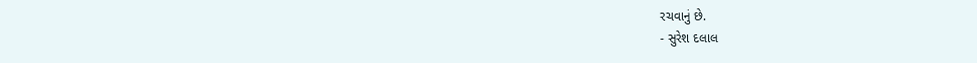રચવાનું છે.
- સુરેશ દલાલ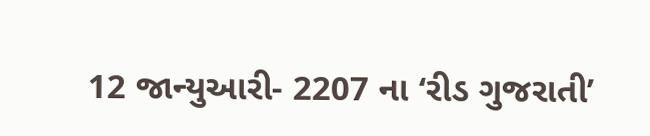12 જાન્યુઆરી- 2207 ના ‘રીડ ગુજરાતી’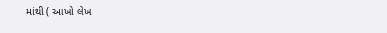માંથી ( આખો લેખ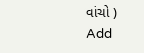વાંચો )
Add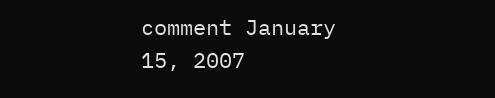comment January 15, 2007